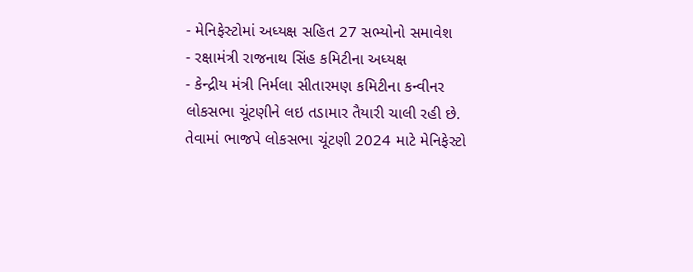- મેનિફેસ્ટોમાં અધ્યક્ષ સહિત 27 સભ્યોનો સમાવેશ
- રક્ષામંત્રી રાજનાથ સિંહ કમિટીના અધ્યક્ષ
- કેન્દ્રીય મંત્રી નિર્મલા સીતારમણ કમિટીના કન્વીનર
લોકસભા ચૂંટણીને લઇ તડામાર તૈયારી ચાલી રહી છે. તેવામાં ભાજપે લોકસભા ચૂંટણી 2024 માટે મેનિફેસ્ટો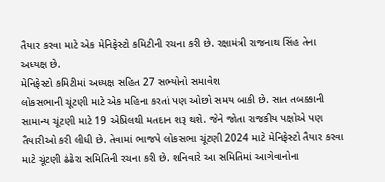તૈયાર કરવા માટે એક મેનિફેસ્ટો કમિટીની રચના કરી છે. રક્ષામંત્રી રાજનાથ સિંહ તેના અધ્યક્ષ છે.
મેનિફેસ્ટો કમિટીમાં અધ્યક્ષ સહિત 27 સભ્યોનો સમાવેશ
લોકસભાની ચૂંટણી માટે એક મહિના કરતાં પણ ઓછો સમય બાકી છે. સાત તબક્કાની સામાન્ય ચૂંટણી માટે 19 એપ્રિલથી મતદાન શરૂ થશે. જેને જોતા રાજકીય પક્ષોએ પણ તૈયારીઓ કરી લીધી છે. તેવામાં ભાજપે લોકસભા ચૂંટણી 2024 માટે મેનિફેસ્ટો તૈયાર કરવા માટે ચૂંટણી ઢંઢેરા સમિતિની રચના કરી છે. શનિવારે આ સમિતિમાં આગેવાનોના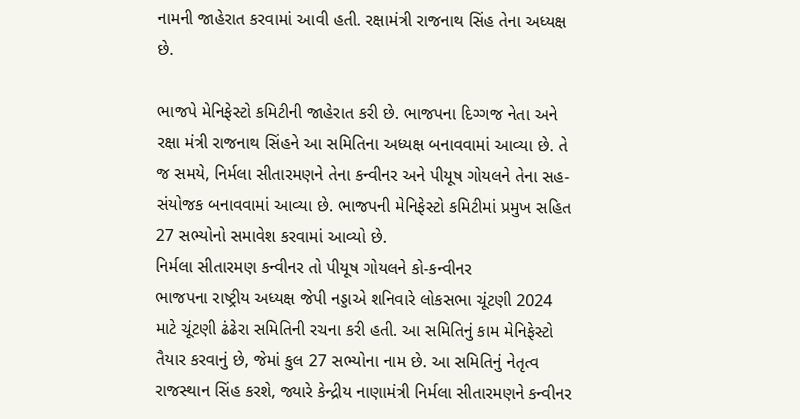નામની જાહેરાત કરવામાં આવી હતી. રક્ષામંત્રી રાજનાથ સિંહ તેના અધ્યક્ષ છે.

ભાજપે મેનિફેસ્ટો કમિટીની જાહેરાત કરી છે. ભાજપના દિગ્ગજ નેતા અને રક્ષા મંત્રી રાજનાથ સિંહને આ સમિતિના અધ્યક્ષ બનાવવામાં આવ્યા છે. તે જ સમયે, નિર્મલા સીતારમણને તેના કન્વીનર અને પીયૂષ ગોયલને તેના સહ-સંયોજક બનાવવામાં આવ્યા છે. ભાજપની મેનિફેસ્ટો કમિટીમાં પ્રમુખ સહિત 27 સભ્યોનો સમાવેશ કરવામાં આવ્યો છે.
નિર્મલા સીતારમણ કન્વીનર તો પીયૂષ ગોયલને કો-કન્વીનર
ભાજપના રાષ્ટ્રીય અધ્યક્ષ જેપી નડ્ડાએ શનિવારે લોકસભા ચૂંટણી 2024 માટે ચૂંટણી ઢંઢેરા સમિતિની રચના કરી હતી. આ સમિતિનું કામ મેનિફેસ્ટો તૈયાર કરવાનું છે, જેમાં કુલ 27 સભ્યોના નામ છે. આ સમિતિનું નેતૃત્વ રાજસ્થાન સિંહ કરશે, જ્યારે કેન્દ્રીય નાણામંત્રી નિર્મલા સીતારમણને કન્વીનર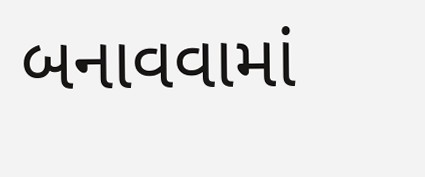બનાવવામાં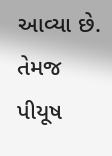આવ્યા છે. તેમજ પીયૂષ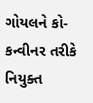ગોયલને કો-કન્વીનર તરીકે નિયુક્ત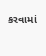કરવામાં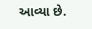આવ્યા છે.